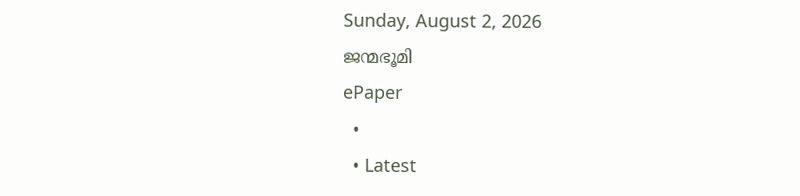Sunday, August 2, 2026
ജന്മഭൂമി
ePaper
  •
  • Latest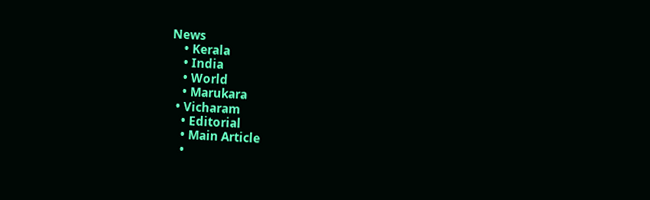News
    • Kerala
    • India
    • World
    • Marukara
  • Vicharam
    • Editorial
    • Main Article
    •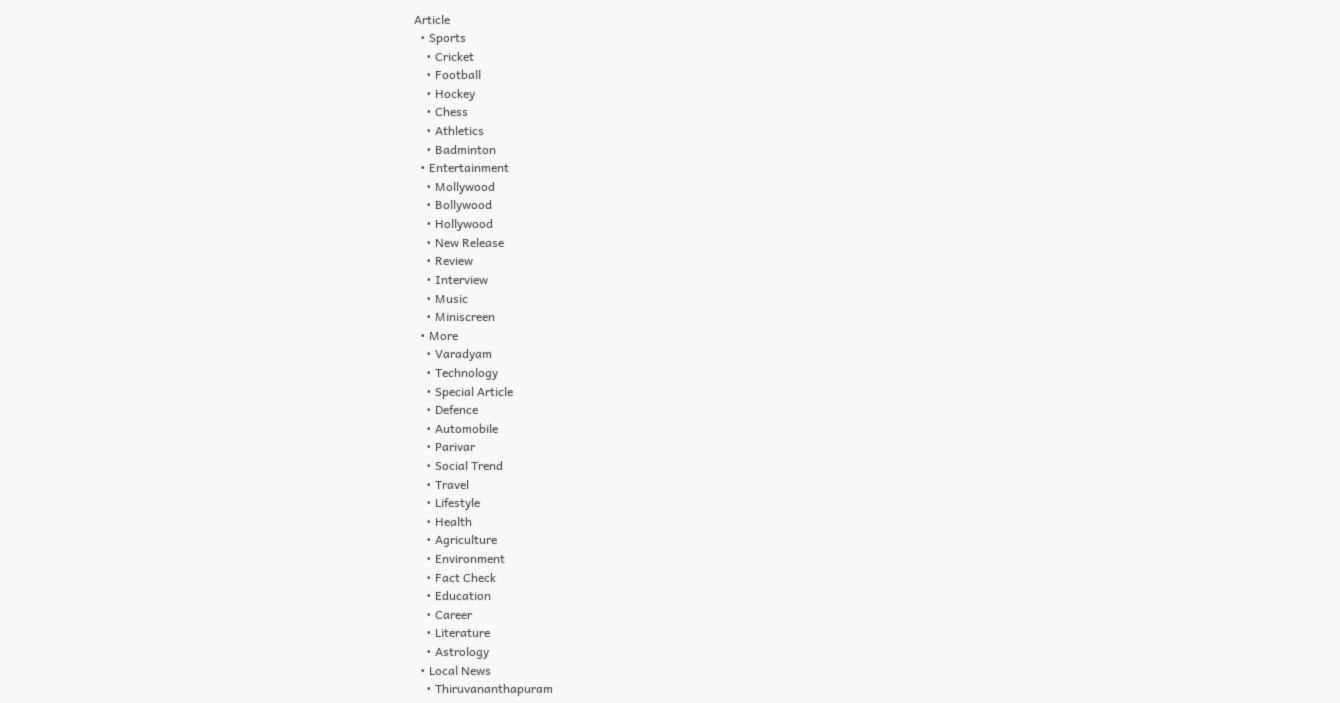Article
  • Sports
    • Cricket
    • Football
    • Hockey
    • Chess
    • Athletics
    • Badminton
  • Entertainment
    • Mollywood
    • Bollywood
    • Hollywood
    • New Release
    • Review
    • Interview
    • Music
    • Miniscreen
  • More
    • Varadyam
    • Technology
    • Special Article
    • Defence
    • Automobile
    • Parivar
    • Social Trend
    • Travel
    • Lifestyle
    • Health
    • Agriculture
    • Environment
    • Fact Check
    • Education
    • Career
    • Literature
    • Astrology
  • Local News
    • Thiruvananthapuram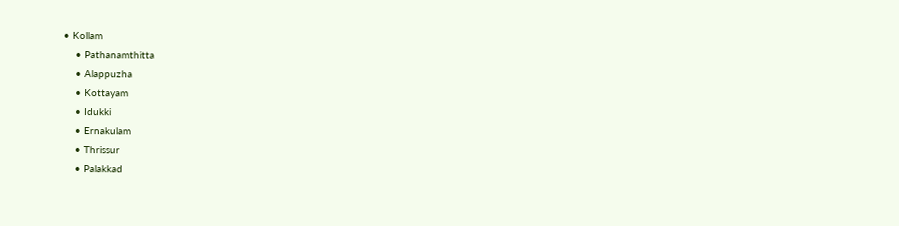• Kollam
    • Pathanamthitta
    • Alappuzha
    • Kottayam
    • Idukki
    • Ernakulam
    • Thrissur
    • Palakkad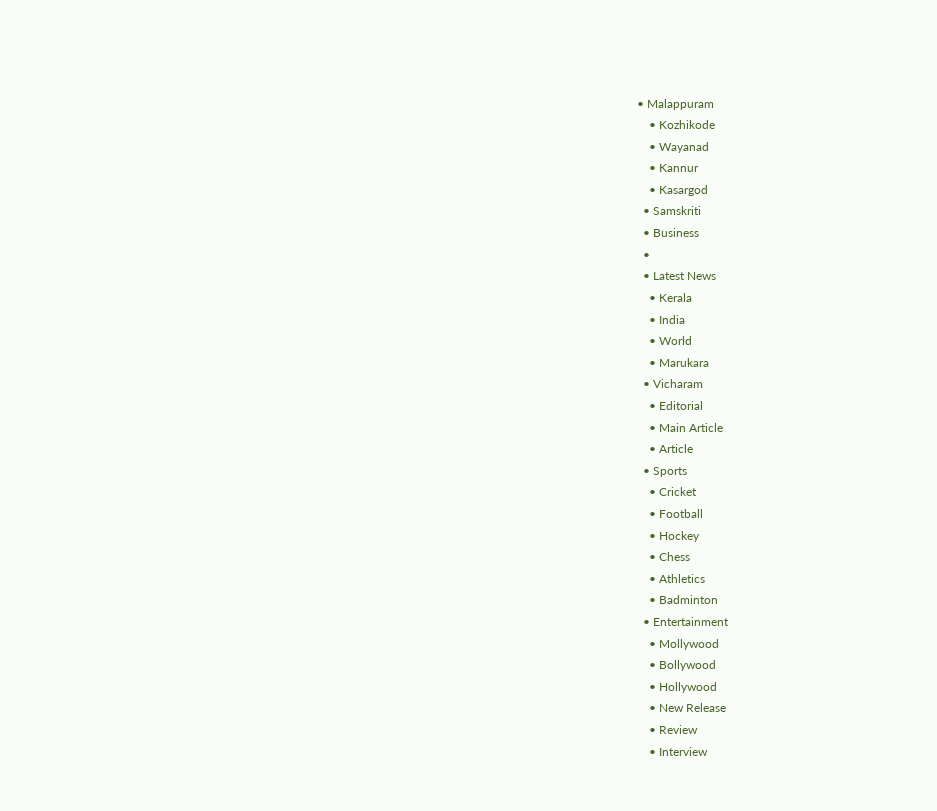• Malappuram
    • Kozhikode
    • Wayanad
    • Kannur
    • Kasargod
  • Samskriti
  • Business
  •
  • Latest News
    • Kerala
    • India
    • World
    • Marukara
  • Vicharam
    • Editorial
    • Main Article
    • Article
  • Sports
    • Cricket
    • Football
    • Hockey
    • Chess
    • Athletics
    • Badminton
  • Entertainment
    • Mollywood
    • Bollywood
    • Hollywood
    • New Release
    • Review
    • Interview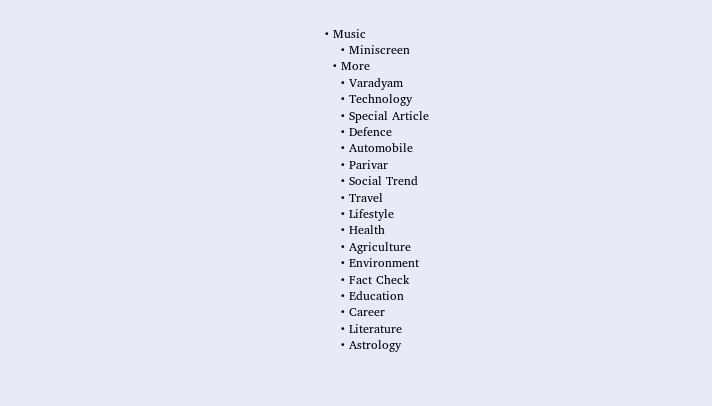• Music
    • Miniscreen
  • More
    • Varadyam
    • Technology
    • Special Article
    • Defence
    • Automobile
    • Parivar
    • Social Trend
    • Travel
    • Lifestyle
    • Health
    • Agriculture
    • Environment
    • Fact Check
    • Education
    • Career
    • Literature
    • Astrology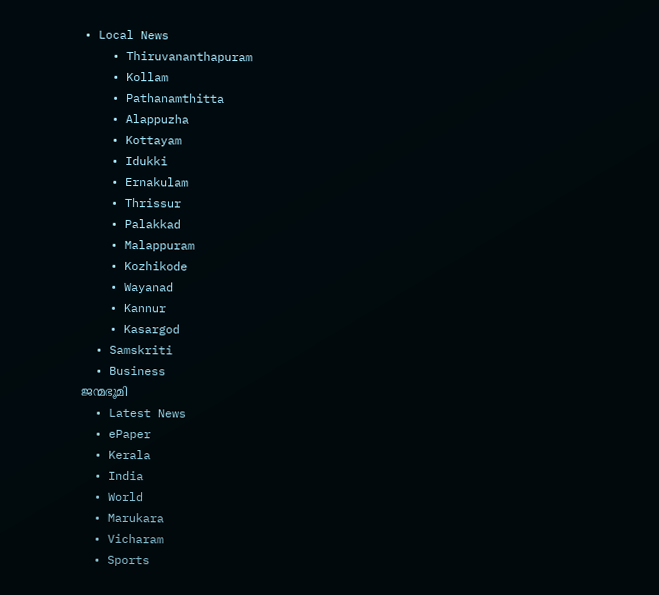• Local News
    • Thiruvananthapuram
    • Kollam
    • Pathanamthitta
    • Alappuzha
    • Kottayam
    • Idukki
    • Ernakulam
    • Thrissur
    • Palakkad
    • Malappuram
    • Kozhikode
    • Wayanad
    • Kannur
    • Kasargod
  • Samskriti
  • Business
ജന്മഭൂമി
  • Latest News
  • ePaper
  • Kerala
  • India
  • World
  • Marukara
  • Vicharam
  • Sports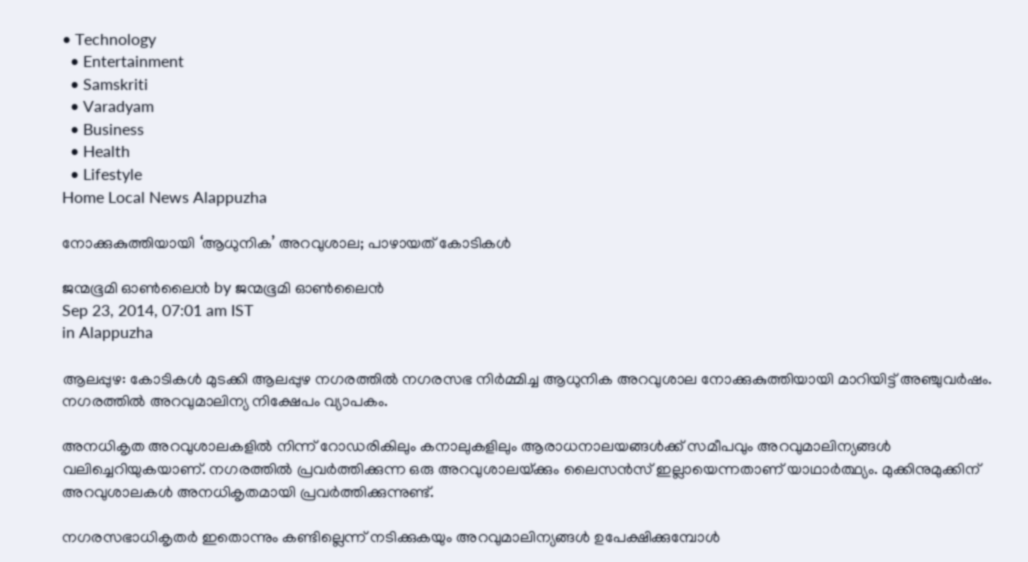• Technology
  • Entertainment
  • Samskriti
  • Varadyam
  • Business
  • Health
  • Lifestyle
Home Local News Alappuzha

നോക്കുകുത്തിയായി ‘ആധുനിക’ അറവുശാല; പാഴായത് കോടികള്‍

ജന്മഭൂമി ഓണ്‍ലൈന്‍ by ജന്മഭൂമി ഓണ്‍ലൈന്‍
Sep 23, 2014, 07:01 am IST
in Alappuzha

ആലപ്പുഴ: കോടികള്‍ മുടക്കി ആലപ്പുഴ നഗരത്തില്‍ നഗരസഭ നിര്‍മ്മിച്ച ആധുനിക അറവുശാല നോക്കുകുത്തിയായി മാറിയിട്ട് അഞ്ചുവര്‍ഷം. നഗരത്തില്‍ അറവുമാലിന്യ നിക്ഷേപം വ്യാപകം.

അനധികൃത അറവുശാലകളില്‍ നിന്ന് റോഡരികിലും കനാലുകളിലും ആരാധനാലയങ്ങള്‍ക്ക് സമീപവും അറവുമാലിന്യങ്ങള്‍ വലിച്ചെറിയുകയാണ്. നഗരത്തില്‍ പ്രവര്‍ത്തിക്കുന്ന ഒരു അറവുശാലയ്‌ക്കും ലൈസന്‍സ് ഇല്ലായെന്നതാണ് യാഥാര്‍ത്ഥ്യം. മുക്കിനുമുക്കിന് അറവുശാലകള്‍ അനധികൃതമായി പ്രവര്‍ത്തിക്കുന്നുണ്ട്.

നഗരസഭാധികൃതര്‍ ഇതൊന്നും കണ്ടില്ലെന്ന് നടിക്കുകയും അറവുമാലിന്യങ്ങള്‍ ഉപേക്ഷിക്കുമ്പോള്‍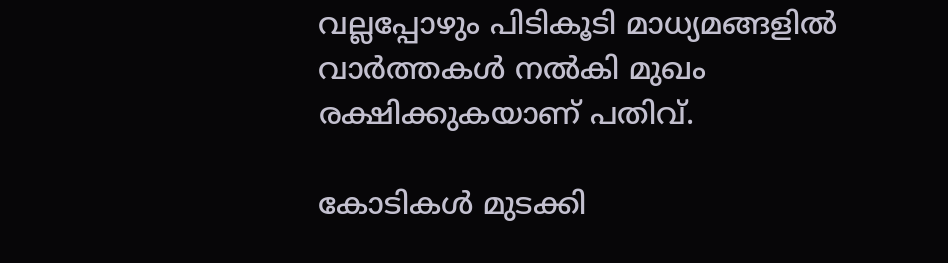വല്ലപ്പോഴും പിടികൂടി മാധ്യമങ്ങളില്‍ വാര്‍ത്തകള്‍ നല്‍കി മുഖം രക്ഷിക്കുകയാണ് പതിവ്.

കോടികള്‍ മുടക്കി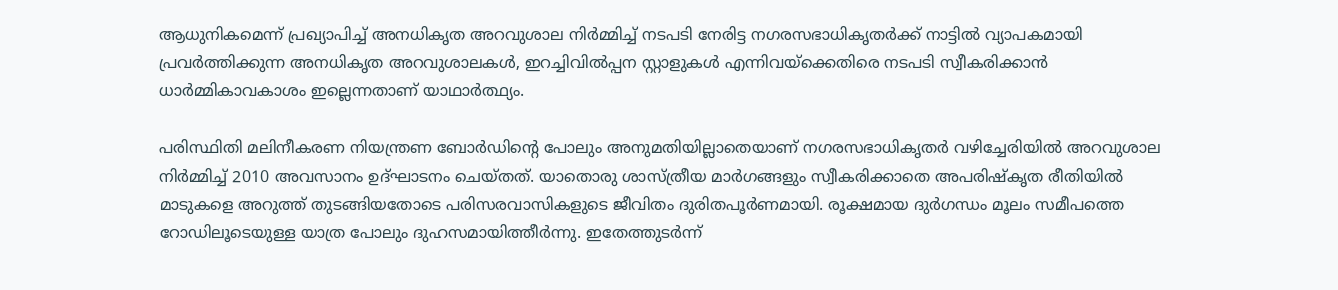ആധുനികമെന്ന് പ്രഖ്യാപിച്ച് അനധികൃത അറവുശാല നിര്‍മ്മിച്ച് നടപടി നേരിട്ട നഗരസഭാധികൃതര്‍ക്ക് നാട്ടില്‍ വ്യാപകമായി പ്രവര്‍ത്തിക്കുന്ന അനധികൃത അറവുശാലകള്‍, ഇറച്ചിവില്‍പ്പന സ്റ്റാളുകള്‍ എന്നിവയ്‌ക്കെതിരെ നടപടി സ്വീകരിക്കാന്‍ ധാര്‍മ്മികാവകാശം ഇല്ലെന്നതാണ് യാഥാര്‍ത്ഥ്യം.

പരിസ്ഥിതി മലിനീകരണ നിയന്ത്രണ ബോര്‍ഡിന്റെ പോലും അനുമതിയില്ലാതെയാണ് നഗരസഭാധികൃതര്‍ വഴിച്ചേരിയില്‍ അറവുശാല നിര്‍മ്മിച്ച് 2010 അവസാനം ഉദ്ഘാടനം ചെയ്തത്. യാതൊരു ശാസ്ത്രീയ മാര്‍ഗങ്ങളും സ്വീകരിക്കാതെ അപരിഷ്‌കൃത രീതിയില്‍ മാടുകളെ അറുത്ത് തുടങ്ങിയതോടെ പരിസരവാസികളുടെ ജീവിതം ദുരിതപൂര്‍ണമായി. രൂക്ഷമായ ദുര്‍ഗന്ധം മൂലം സമീപത്തെ റോഡിലൂടെയുള്ള യാത്ര പോലും ദുഹസമായിത്തീര്‍ന്നു. ഇതേത്തുടര്‍ന്ന്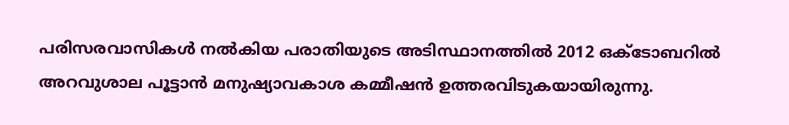പരിസരവാസികള്‍ നല്‍കിയ പരാതിയുടെ അടിസ്ഥാനത്തില്‍ 2012 ഒക്‌ടോബറില്‍ അറവുശാല പൂട്ടാന്‍ മനുഷ്യാവകാശ കമ്മീഷന്‍ ഉത്തരവിടുകയായിരുന്നു.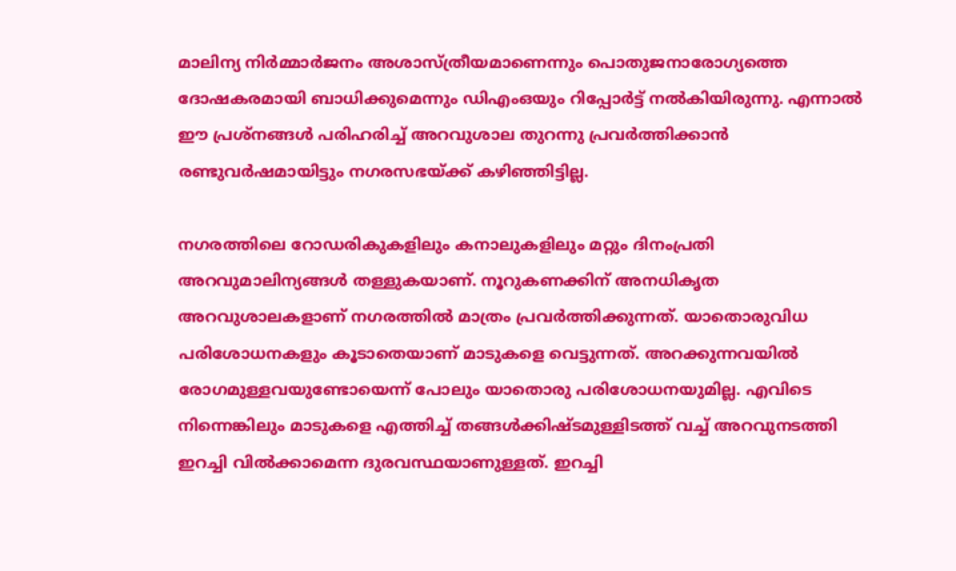മാലിന്യ നിര്‍മ്മാര്‍ജനം അശാസ്ത്രീയമാണെന്നും പൊതുജനാരോഗ്യത്തെ ദോഷകരമായി ബാധിക്കുമെന്നും ഡിഎംഒയും റിപ്പോര്‍ട്ട് നല്‍കിയിരുന്നു. എന്നാല്‍ ഈ പ്രശ്‌നങ്ങള്‍ പരിഹരിച്ച് അറവുശാല തുറന്നു പ്രവര്‍ത്തിക്കാന്‍ രണ്ടുവര്‍ഷമായിട്ടും നഗരസഭയ്‌ക്ക് കഴിഞ്ഞിട്ടില്ല.

നഗരത്തിലെ റോഡരികുകളിലും കനാലുകളിലും മറ്റും ദിനംപ്രതി അറവുമാലിന്യങ്ങള്‍ തള്ളുകയാണ്. നൂറുകണക്കിന് അനധികൃത അറവുശാലകളാണ് നഗരത്തില്‍ മാത്രം പ്രവര്‍ത്തിക്കുന്നത്. യാതൊരുവിധ പരിശോധനകളും കൂടാതെയാണ് മാടുകളെ വെട്ടുന്നത്. അറക്കുന്നവയില്‍ രോഗമുള്ളവയുണ്ടോയെന്ന് പോലും യാതൊരു പരിശോധനയുമില്ല. എവിടെ നിന്നെങ്കിലും മാടുകളെ എത്തിച്ച് തങ്ങള്‍ക്കിഷ്ടമുള്ളിടത്ത് വച്ച് അറവുനടത്തി ഇറച്ചി വില്‍ക്കാമെന്ന ദുരവസ്ഥയാണുള്ളത്. ഇറച്ചി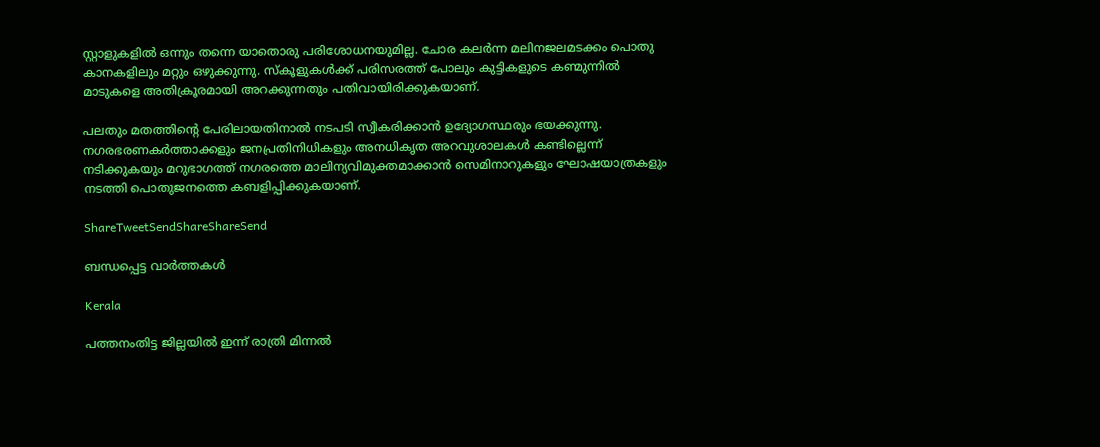സ്റ്റാളുകളില്‍ ഒന്നും തന്നെ യാതൊരു പരിശോധനയുമില്ല. ചോര കലര്‍ന്ന മലിനജലമടക്കം പൊതു കാനകളിലും മറ്റും ഒഴുക്കുന്നു. സ്‌കൂളുകള്‍ക്ക് പരിസരത്ത് പോലും കുട്ടികളുടെ കണ്മുന്നില്‍ മാടുകളെ അതിക്രൂരമായി അറക്കുന്നതും പതിവായിരിക്കുകയാണ്.

പലതും മതത്തിന്റെ പേരിലായതിനാല്‍ നടപടി സ്വീകരിക്കാന്‍ ഉദ്യോഗസ്ഥരും ഭയക്കുന്നു. നഗരഭരണകര്‍ത്താക്കളും ജനപ്രതിനിധികളും അനധികൃത അറവുശാലകള്‍ കണ്ടില്ലെന്ന് നടിക്കുകയും മറുഭാഗത്ത് നഗരത്തെ മാലിന്യവിമുക്തമാക്കാന്‍ സെമിനാറുകളും ഘോഷയാത്രകളും നടത്തി പൊതുജനത്തെ കബളിപ്പിക്കുകയാണ്.

ShareTweetSendShareShareSend

ബന്ധപ്പെട്ട വാര്‍ത്തകള്‍

Kerala

പത്തനംതിട്ട ജില്ലയില്‍ ഇന്ന് രാത്രി മിന്നല്‍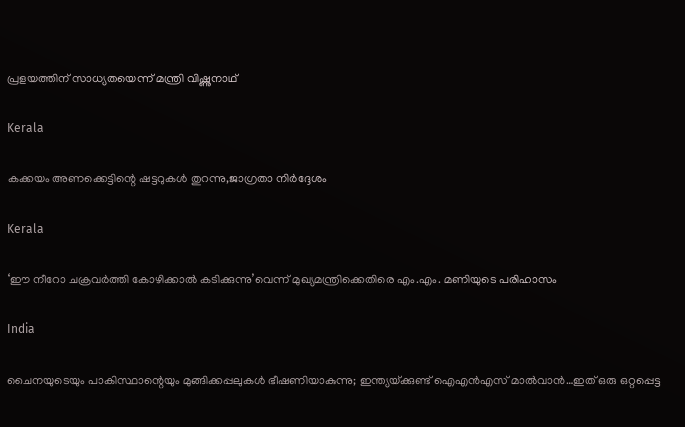പ്രളയത്തിന് സാധ്യതയെന്ന് മന്ത്രി വിഷ്ണുനാഥ്

Kerala

കക്കയം അണക്കെട്ടിന്റെ ഷട്ടറുകള്‍ തുറന്നു,ജാഗ്രതാ നിര്‍ദ്ദേശം

Kerala

‘ഈ നീറോ ചക്രവര്‍ത്തി കോഴിക്കാല്‍ കടിക്കുന്നു’വെന്ന് മുഖ്യമന്ത്രിക്കെതിരെ എം.എം. മണിയുടെ പരിഹാസം

India

ചൈനയുടെയും പാകിസ്ഥാന്റെയും മുങ്ങിക്കപ്പലുകള്‍ ഭീഷണിയാകുന്നു; ഇന്ത്യയ്‌ക്കുണ്ട് ഐഎന്‍എസ് മാല്‍വാന്‍…ഇത് ഒരു ഒറ്റപ്പെട്ട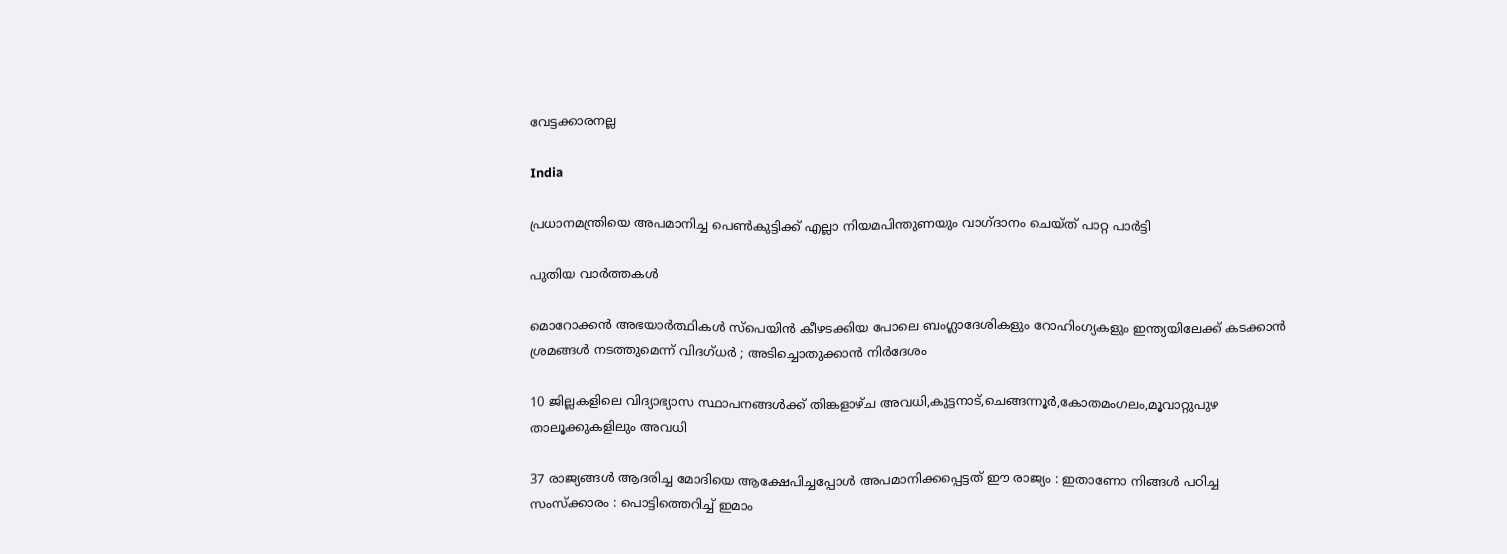വേട്ടക്കാരനല്ല

India

പ്രധാനമന്ത്രിയെ അപമാനിച്ച പെണ്‍കുട്ടിക്ക് എല്ലാ നിയമപിന്തുണയും വാഗ്ദാനം ചെയ്ത് പാറ്റ പാര്‍ട്ടി

പുതിയ വാര്‍ത്തകള്‍

മൊറോക്കൻ അഭയാർത്ഥികൾ സ്പെയിൻ കീഴടക്കിയ പോലെ ബംഗ്ലാദേശികളും റോഹിംഗ്യകളും ഇന്ത്യയിലേക്ക് കടക്കാൻ ശ്രമങ്ങൾ നടത്തുമെന്ന് വിദഗ്ധർ ; അടിച്ചൊതുക്കാൻ നിർദേശം

10 ജില്ലകളിലെ വിദ്യാഭ്യാസ സ്ഥാപനങ്ങള്‍ക്ക് തിങ്കളാഴ്ച അവധി,കുട്ടനാട്,ചെങ്ങന്നൂര്‍,കോതമംഗലം,മൂവാറ്റുപുഴ താലൂക്കുകളിലും അവധി

37 രാജ്യങ്ങൾ ആദരിച്ച മോദിയെ ആക്ഷേപിച്ചപ്പോൾ അപമാനിക്കപ്പെട്ടത് ഈ രാജ്യം : ഇതാണോ നിങ്ങൾ പഠിച്ച സംസ്ക്കാരം : പൊട്ടിത്തെറിച്ച് ഇമാം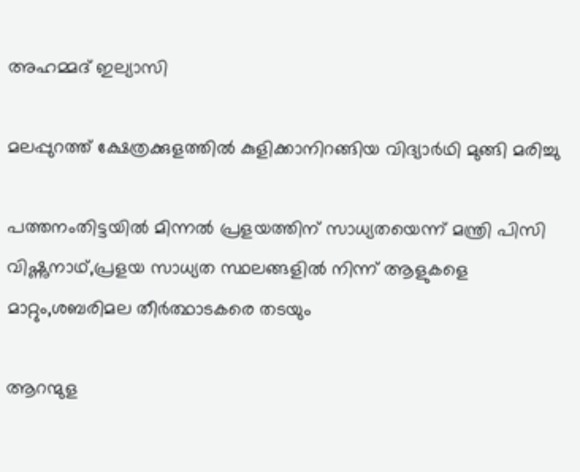അഹമ്മദ് ഇല്യാസി

മലപ്പുറത്ത് ക്ഷേത്രക്കുളത്തില്‍ കുളിക്കാനിറങ്ങിയ വിദ്യാര്‍ഥി മുങ്ങി മരിച്ചു

പത്തനംതിട്ടയില്‍ മിന്നല്‍ പ്രളയത്തിന് സാധ്യതയെന്ന് മന്ത്രി പിസി വിഷ്ണുനാഥ്,പ്രളയ സാധ്യത സ്ഥലങ്ങളില്‍ നിന്ന് ആളുകളെ മാറ്റും,ശബരിമല തീര്‍ത്ഥാടകരെ തടയും

ആറന്മുള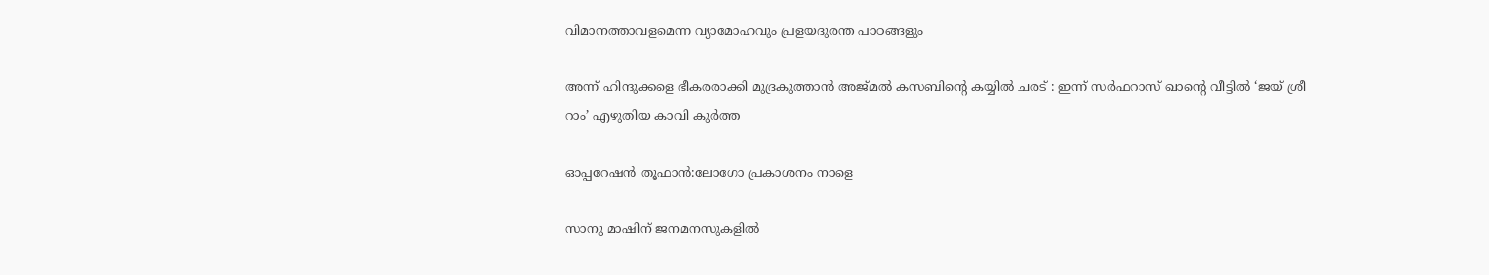വിമാനത്താവളമെന്ന വ്യാമോഹവും പ്രളയദുരന്ത പാഠങ്ങളും

അന്ന് ഹിന്ദുക്കളെ ഭീകരരാക്കി മുദ്രകുത്താൻ അജ്മൽ കസബിന്റെ കയ്യിൽ ചരട് : ഇന്ന് സർഫറാസ് ഖാന്റെ വീട്ടിൽ ‘ജയ് ശ്രീ റാം’ എഴുതിയ കാവി കുർത്ത

ഓപ്പറേഷൻ തൂഫാൻ:ലോഗോ പ്രകാശനം നാളെ

സാനു മാഷിന് ജനമനസുകളില്‍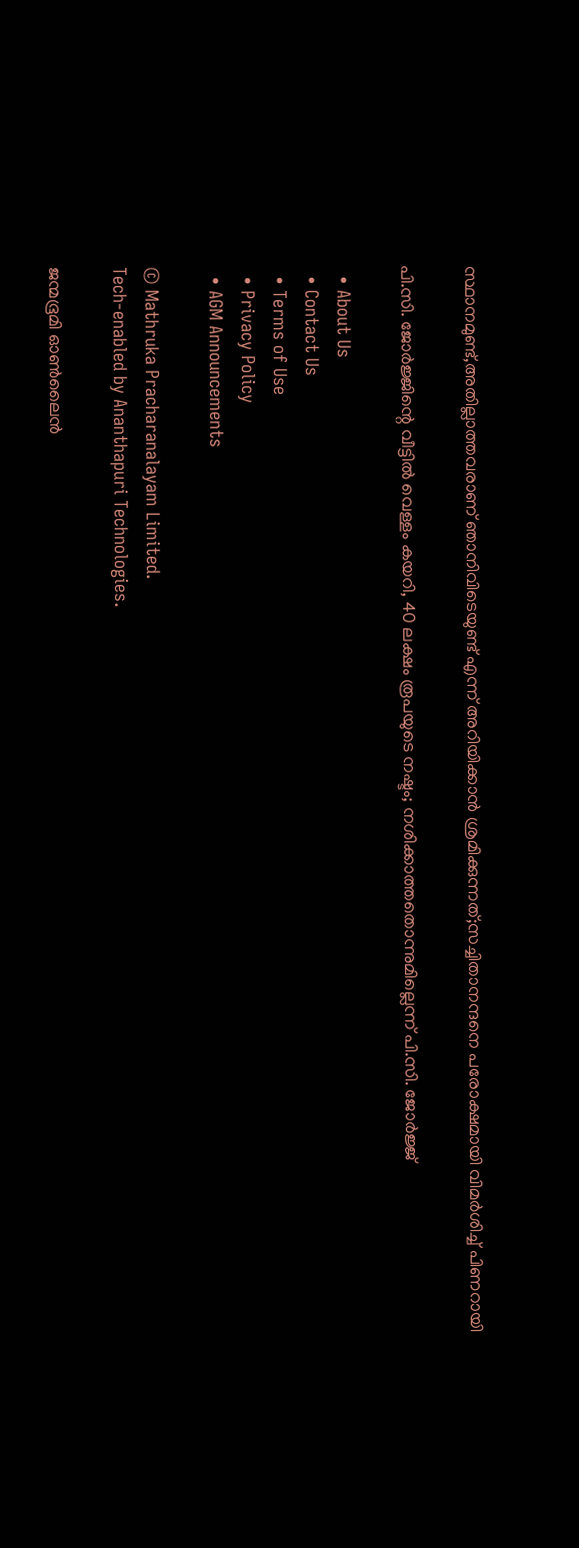സ്ഥാനമുണ്ട്,അതില്ലാത്തവരാണ് ഞാനിവിടെയുണ്ട് എന്ന് അറിയിക്കാന്‍ ശ്രമിക്കുന്നത്;സച്ചിതാനന്ദനെ പരോക്ഷമായി വിമര്‍ശിച്ച് പിണറായി

പി.സി. ജോര്‍ജ്ജിന്റെ വീട്ടില്‍ വെള്ളം കയറി, 40 ലക്ഷം രൂപയുടെ നഷ്ടം; നശിക്കാത്തതൊന്നുമില്ലെന്ന് പി.സി. ജോര്‍ജ്ജ്

  • About Us
  • Contact Us
  • Terms of Use
  • Privacy Policy
  • AGM Announcements

© Mathruka Pracharanalayam Limited.
Tech-enabled by Ananthapuri Technologies.

ജന്മഭൂമി ഓണ്‍ലൈന്‍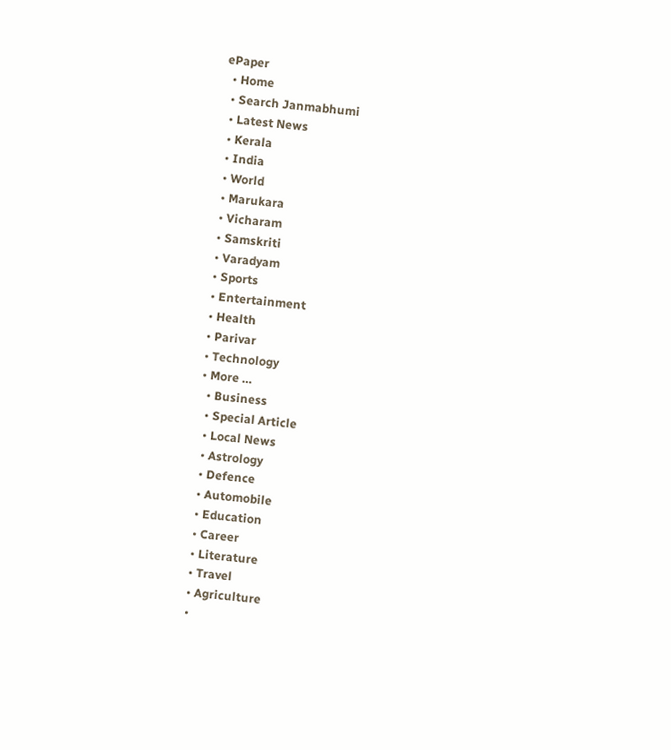ePaper
  • Home
  • Search Janmabhumi
  • Latest News
  • Kerala
  • India
  • World
  • Marukara
  • Vicharam
  • Samskriti
  • Varadyam
  • Sports
  • Entertainment
  • Health
  • Parivar
  • Technology
  • More …
    • Business
    • Special Article
    • Local News
    • Astrology
    • Defence
    • Automobile
    • Education
    • Career
    • Literature
    • Travel
    • Agriculture
    •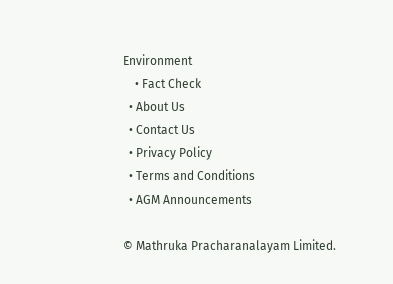Environment
    • Fact Check
  • About Us
  • Contact Us
  • Privacy Policy
  • Terms and Conditions
  • AGM Announcements

© Mathruka Pracharanalayam Limited.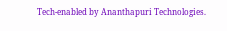Tech-enabled by Ananthapuri Technologies.